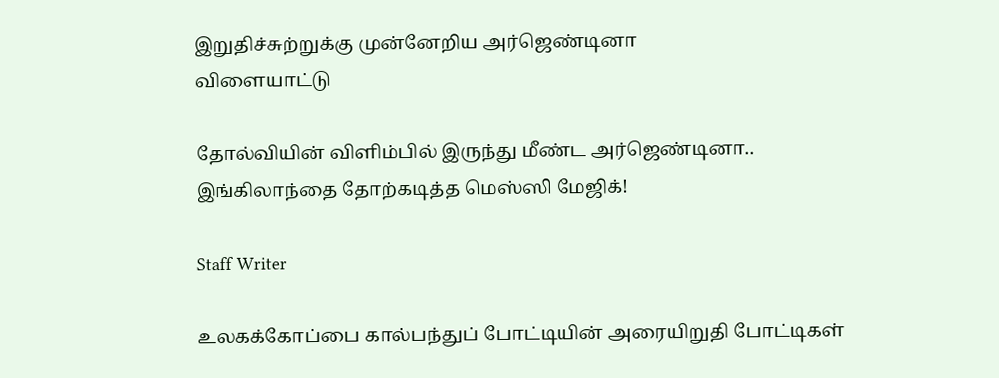இறுதிச்சுற்றுக்கு முன்னேறிய அர்ஜெண்டினா
விளையாட்டு

தோல்வியின் விளிம்பில் இருந்து மீண்ட அர்ஜெண்டினா.. இங்கிலாந்தை தோற்கடித்த மெஸ்ஸி மேஜிக்!

Staff Writer

உலகக்கோப்பை கால்பந்துப் போட்டியின் அரையிறுதி போட்டிகள்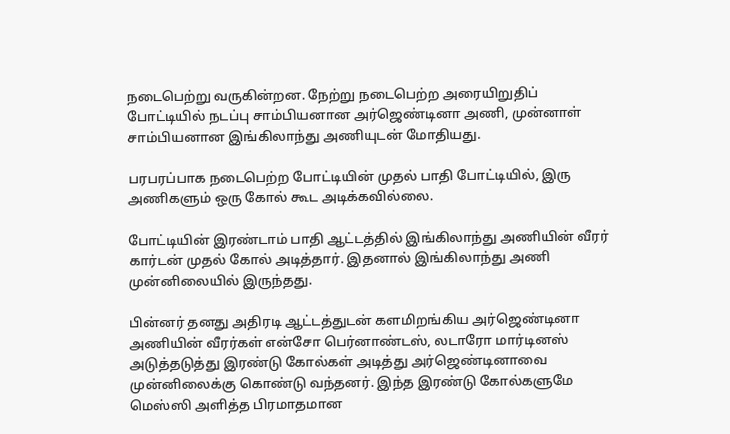நடைபெற்று வருகின்றன. நேற்று நடைபெற்ற அரையிறுதிப் போட்டியில் நடப்பு சாம்பியனான அர்ஜெண்டினா அணி, முன்னாள் சாம்பியனான இங்கிலாந்து அணியுடன் மோதியது.

பரபரப்பாக நடைபெற்ற போட்டியின் முதல் பாதி போட்டியில், இரு அணிகளும் ஒரு கோல் கூட அடிக்கவில்லை.

போட்டியின் இரண்டாம் பாதி ஆட்டத்தில் இங்கிலாந்து அணியின் வீரர் கார்டன் முதல் கோல் அடித்தார். இதனால் இங்கிலாந்து அணி முன்னிலையில் இருந்தது.

பின்னர் தனது அதிரடி ஆட்டத்துடன் களமிறங்கிய அர்ஜெண்டினா அணியின் வீரர்கள் என்சோ பெர்னாண்டஸ், லடாரோ மார்டினஸ் அடுத்தடுத்து இரண்டு கோல்கள் அடித்து அர்ஜெண்டினாவை முன்னிலைக்கு கொண்டு வந்தனர். இந்த இரண்டு கோல்களுமே மெஸ்ஸி அளித்த பிரமாதமான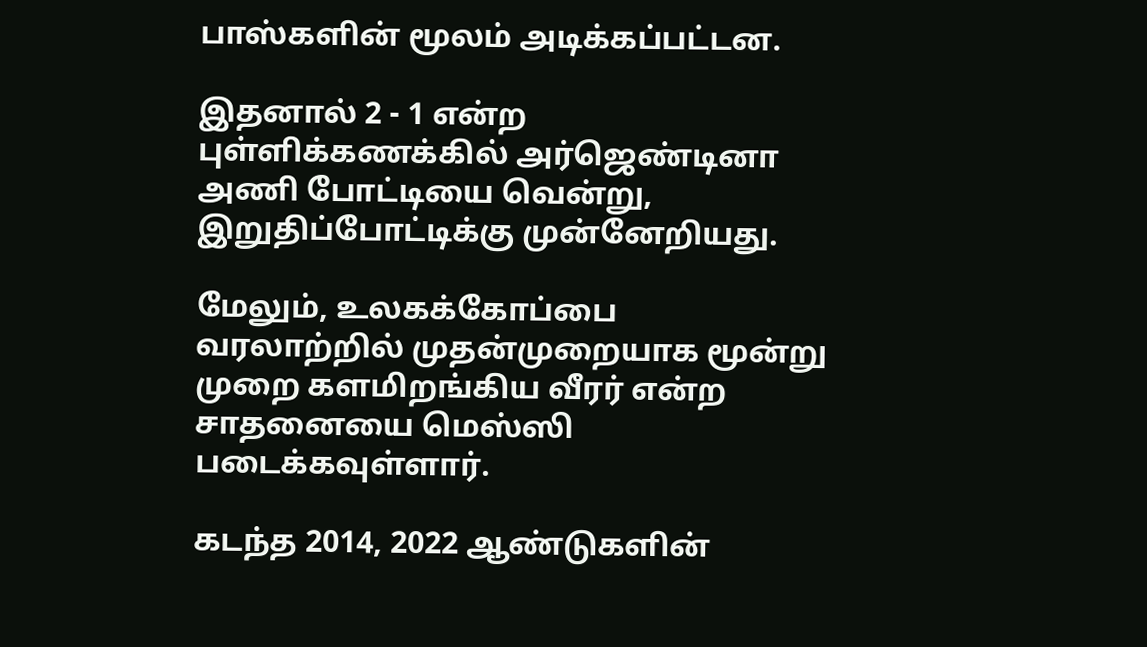பாஸ்களின் மூலம் அடிக்கப்பட்டன.

இதனால் 2 - 1 என்ற புள்ளிக்கணக்கில் அர்ஜெண்டினா அணி போட்டியை வென்று, இறுதிப்போட்டிக்கு முன்னேறியது.

மேலும், உலகக்கோப்பை வரலாற்றில் முதன்முறையாக மூன்று முறை களமிறங்கிய வீரர் என்ற சாதனையை மெஸ்ஸி படைக்கவுள்ளார்.

கடந்த 2014, 2022 ஆண்டுகளின்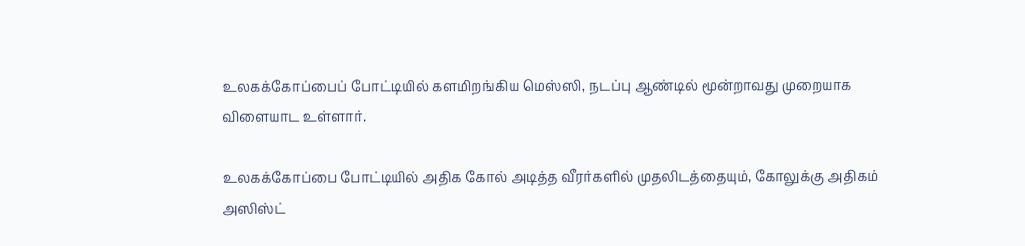உலகக்கோப்பைப் போட்டியில் களமிறங்கிய மெஸ்ஸி, நடப்பு ஆண்டில் மூன்றாவது முறையாக விளையாட உள்ளார்.

உலகக்கோப்பை போட்டியில் அதிக கோல் அடித்த வீரர்களில் முதலிடத்தையும், கோலுக்கு அதிகம் அஸிஸ்ட்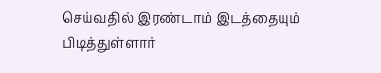செய்வதில் இரண்டாம் இடத்தையும் பிடித்துள்ளார்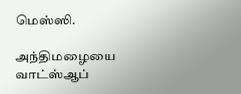மெஸ்ஸி.

அந்திமழையை வாட்ஸ்ஆப்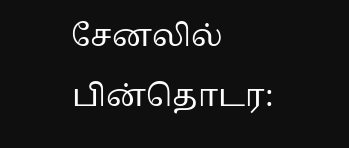சேனலில் பின்தொடர: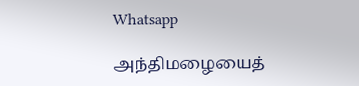Whatsapp

அந்திமழையைத்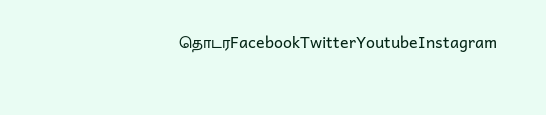தொடரFacebookTwitterYoutubeInstagram